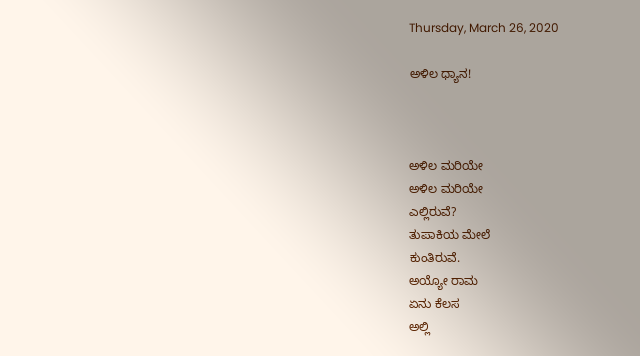Thursday, March 26, 2020

ಅಳಿಲ ಧ್ಯಾನ!



ಅಳಿಲ ಮರಿಯೇ
ಅಳಿಲ ಮರಿಯೇ
ಎಲ್ಲಿರುವೆ?
ತುಪಾಕಿಯ ಮೇಲೆ
ಕುಂತಿರುವೆ.
ಅಯ್ಯೋ ರಾಮ
ಏನು ಕೆಲಸ
ಅಲ್ಲಿ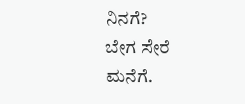ನಿನಗೆ?
ಬೇಗ ಸೇರೆ
ಮನೆಗೆ.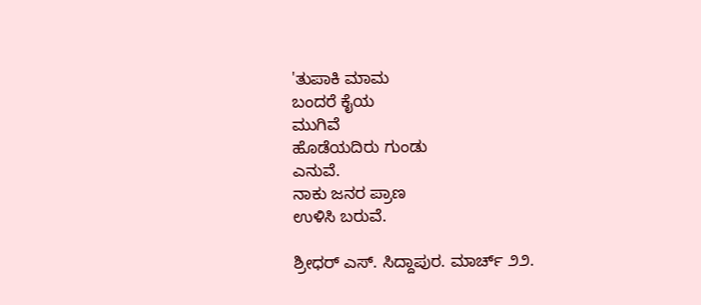'ತುಪಾಕಿ ಮಾಮ
ಬಂದರೆ ಕೈಯ
ಮುಗಿವೆ
ಹೊಡೆಯದಿರು ಗುಂಡು
ಎನುವೆ.
ನಾಕು ಜನರ ಪ್ರಾಣ
ಉಳಿಸಿ ಬರುವೆ.

ಶ್ರೀಧರ್ ಎಸ್. ಸಿದ್ದಾಪುರ. ಮಾರ್ಚ್ ೨೨.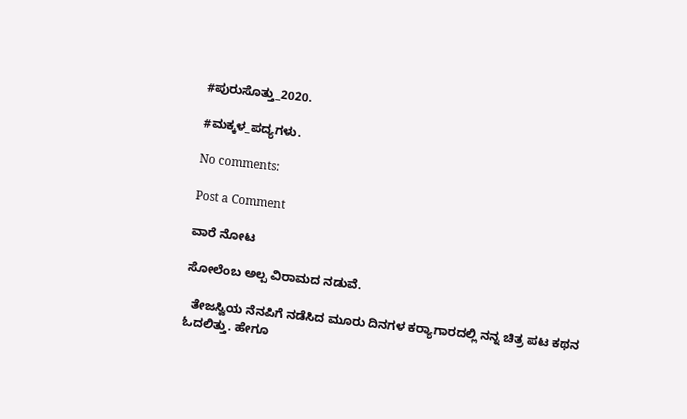#ಪುರುಸೊತ್ತು_2020.

#ಮಕ್ಕಳ_ಪದ್ಯಗಳು.

No comments:

Post a Comment

ವಾರೆ ನೋಟ

ಸೋಲೆಂಬ ಅಲ್ಪ ವಿರಾಮದ ನಡುವೆ.

  ತೇಜಸ್ವಿಯ ನೆನಪಿಗೆ ನಡೆಸಿದ ಮೂರು ದಿನಗಳ ಕರ‍್ಯಾಗಾರದಲ್ಲಿ ನನ್ನ ಚಿತ್ರ ಪಟ ಕಥನ ಓದಲಿತ್ತು. ಹೇಗೂ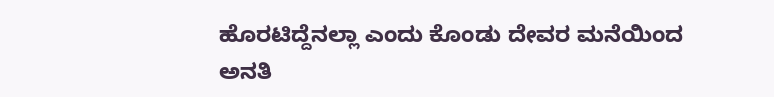ಹೊರಟಿದ್ದೆನಲ್ಲಾ ಎಂದು ಕೊಂಡು ದೇವರ ಮನೆಯಿಂದ ಅನತಿ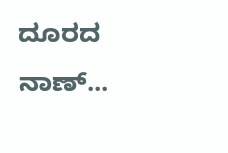ದೂರದ ನಾಣ್...